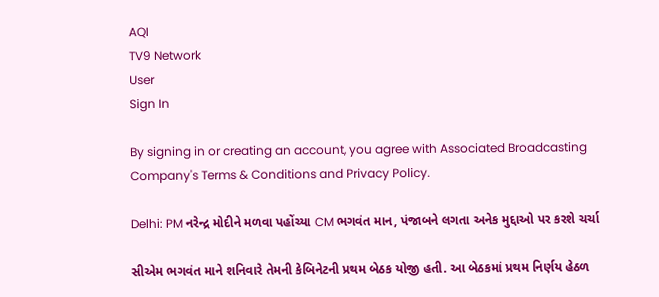AQI
TV9 Network
User
Sign In

By signing in or creating an account, you agree with Associated Broadcasting Company's Terms & Conditions and Privacy Policy.

Delhi: PM નરેન્દ્ર મોદીને મળવા પહોંચ્યા CM ભગવંત માન, પંજાબને લગતા અનેક મુદ્દાઓ પર કરશે ચર્ચા

સીએમ ભગવંત માને શનિવારે તેમની કેબિનેટની પ્રથમ બેઠક યોજી હતી. આ બેઠકમાં પ્રથમ નિર્ણય હેઠળ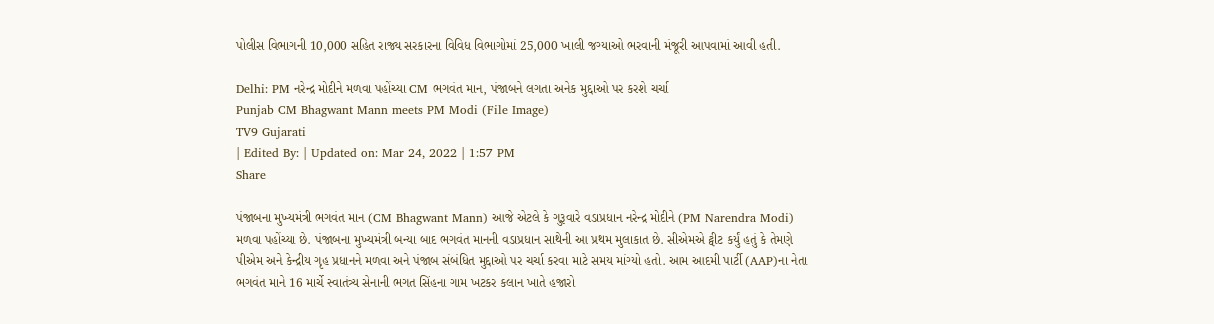પોલીસ વિભાગની 10,000 સહિત રાજ્ય સરકારના વિવિધ વિભાગોમાં 25,000 ખાલી જગ્યાઓ ભરવાની મંજૂરી આપવામાં આવી હતી.

Delhi: PM નરેન્દ્ર મોદીને મળવા પહોંચ્યા CM ભગવંત માન, પંજાબને લગતા અનેક મુદ્દાઓ પર કરશે ચર્ચા
Punjab CM Bhagwant Mann meets PM Modi (File Image)
TV9 Gujarati
| Edited By: | Updated on: Mar 24, 2022 | 1:57 PM
Share

પંજાબના મુખ્યમંત્રી ભગવંત માન (CM Bhagwant Mann) આજે એટલે કે ગુરૂવારે વડાપ્રધાન નરેન્દ્ર મોદીને (PM Narendra Modi) મળવા પહોંચ્યા છે. પંજાબના મુખ્યમંત્રી બન્યા બાદ ભગવંત માનની વડાપ્રધાન સાથેની આ પ્રથમ મુલાકાત છે. સીએમએ ટ્વીટ કર્યું હતું કે તેમણે પીએમ અને કેન્દ્રીય ગૃહ પ્રધાનને મળવા અને પંજાબ સંબંધિત મુદ્દાઓ પર ચર્ચા કરવા માટે સમય માંગ્યો હતો. આમ આદમી પાર્ટી (AAP)ના નેતા ભગવંત માને 16 માર્ચે સ્વાતંત્ર્ય સેનાની ભગત સિંહના ગામ ખટકર કલાન ખાતે હજારો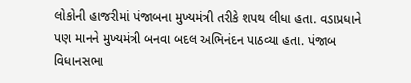લોકોની હાજરીમાં પંજાબના મુખ્યમંત્રી તરીકે શપથ લીધા હતા. વડાપ્રધાને પણ માનને મુખ્યમંત્રી બનવા બદલ અભિનંદન પાઠવ્યા હતા. પંજાબ વિધાનસભા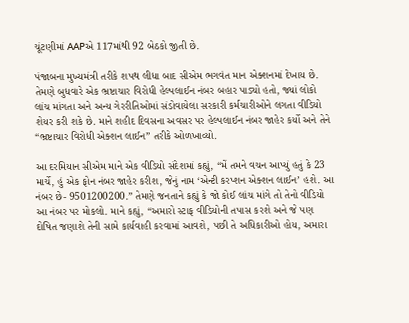ચૂંટણીમાં AAPએ 117માંથી 92 બેઠકો જીતી છે.

પંજાબના મુખ્યમંત્રી તરીકે શપથ લીધા બાદ સીએમ ભગવંત માન એક્શનમાં દેખાય છે. તેમણે બુધવારે એક ભ્રષ્ટાચાર વિરોધી હેલ્પલાઈન નંબર બહાર પાડ્યો હતો, જ્યાં લોકો લાંચ માંગતા અને અન્ય ગેરરીતિઓમાં સંડોવાયેલા સરકારી કર્મચારીઓને લગતા વીડિયો શેયર કરી શકે છે. માને શહીદ દિવસના અવસર પર હેલ્પલાઈન નંબર જાહેર કર્યો અને તેને “ભ્રષ્ટાચાર વિરોધી એક્શન લાઈન” તરીકે ઓળખાવ્યો.

આ દરમિયાન સીએમ માને એક વીડિયો સંદેશમાં કહ્યું, “મેં તમને વચન આપ્યું હતું કે 23 માર્ચે, હું એક ફોન નંબર જાહેર કરીશ, જેનું નામ ‘એન્ટી કરપ્શન એક્શન લાઈન’ હશે. આ નંબર છે- 9501200200.” તેમણે જનતાને કહ્યું કે જો કોઈ લાંચ માંગે તો તેનો વીડિયો આ નંબર પર મોકલો. માને કહ્યું, “અમારો સ્ટાફ વીડિયોની તપાસ કરશે અને જે પણ દોષિત જણાશે તેની સામે કાર્યવાહી કરવામાં આવશે, પછી તે અધિકારીઓ હોય, અમારા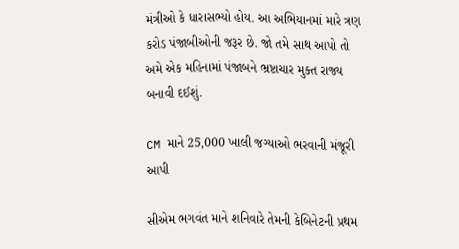મંત્રીઓ કે ધારાસભ્યો હોય. આ અભિયાનમાં મારે ત્રણ કરોડ પંજાબીઓની જરૂર છે. જો તમે સાથ આપો તો અમે એક મહિનામાં પંજાબને ભ્રષ્ટાચાર મુક્ત રાજ્ય બનાવી દઈશું.

CM માને 25,000 ખાલી જગ્યાઓ ભરવાની મંજૂરી આપી

સીએમ ભગવંત માને શનિવારે તેમની કેબિનેટની પ્રથમ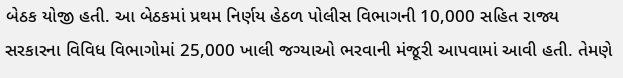બેઠક યોજી હતી. આ બેઠકમાં પ્રથમ નિર્ણય હેઠળ પોલીસ વિભાગની 10,000 સહિત રાજ્ય સરકારના વિવિધ વિભાગોમાં 25,000 ખાલી જગ્યાઓ ભરવાની મંજૂરી આપવામાં આવી હતી. તેમણે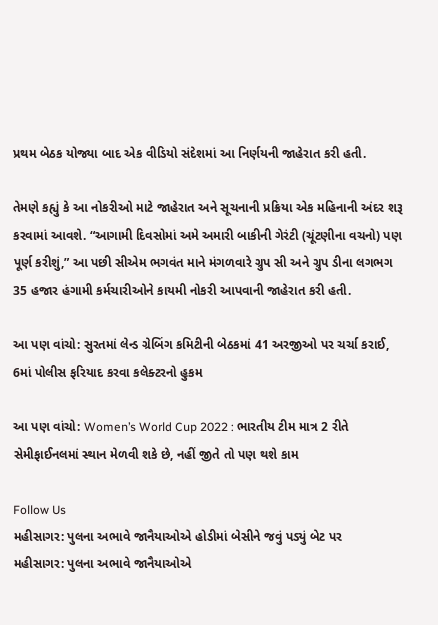પ્રથમ બેઠક યોજ્યા બાદ એક વીડિયો સંદેશમાં આ નિર્ણયની જાહેરાત કરી હતી.

તેમણે કહ્યું કે આ નોકરીઓ માટે જાહેરાત અને સૂચનાની પ્રક્રિયા એક મહિનાની અંદર શરૂ કરવામાં આવશે. “આગામી દિવસોમાં અમે અમારી બાકીની ગેરંટી (ચૂંટણીના વચનો) પણ પૂર્ણ કરીશું,” આ પછી સીએમ ભગવંત માને મંગળવારે ગ્રુપ સી અને ગ્રુપ ડીના લગભગ 35 હજાર હંગામી કર્મચારીઓને કાયમી નોકરી આપવાની જાહેરાત કરી હતી.

આ પણ વાંચો: સુરતમાં લેન્ડ ગ્રેબિંગ કમિટીની બેઠકમાં 41 અરજીઓ પર ચર્ચા કરાઈ, 6માં પોલીસ ફરિયાદ કરવા કલેક્ટરનો હુકમ

આ પણ વાંચો: Women’s World Cup 2022 : ભારતીય ટીમ માત્ર 2 રીતે સેમીફાઈનલમાં સ્થાન મેળવી શકે છે, નહીં જીતે તો પણ થશે કામ

Follow Us
મહીસાગર: પુલના અભાવે જાનૈયાઓએ હોડીમાં બેસીને જવું પડ્યું બેટ પર
મહીસાગર: પુલના અભાવે જાનૈયાઓએ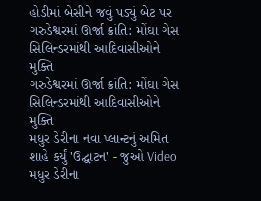હોડીમાં બેસીને જવું પડ્યું બેટ પર
ગરુડેશ્વરમાં ઊર્જા ક્રાંતિ: મોંઘા ગેસ સિલિન્ડરમાંથી આદિવાસીઓને મુક્તિ
ગરુડેશ્વરમાં ઊર્જા ક્રાંતિ: મોંઘા ગેસ સિલિન્ડરમાંથી આદિવાસીઓને મુક્તિ
મધુર ડેરીના નવા પ્લાન્ટનું અમિત શાહે કર્યું 'ઉદ્ઘાટન' - જુઓ Video
મધુર ડેરીના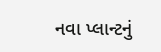નવા પ્લાન્ટનું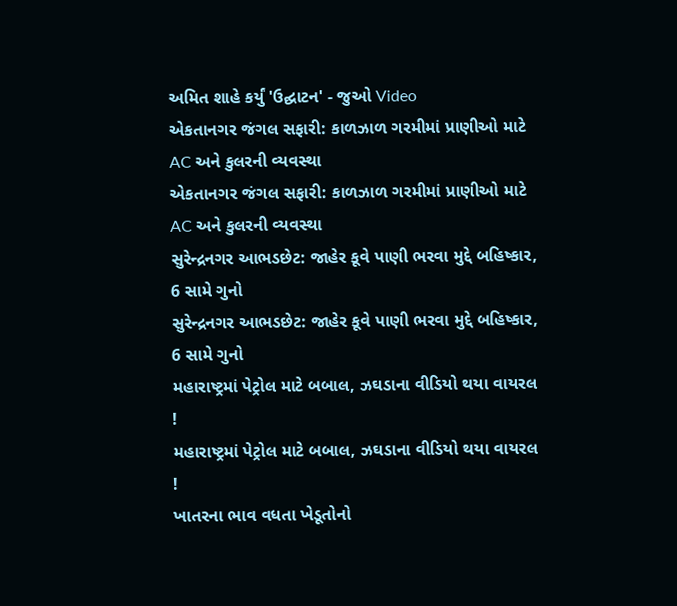અમિત શાહે કર્યું 'ઉદ્ઘાટન' - જુઓ Video
એકતાનગર જંગલ સફારી: કાળઝાળ ગરમીમાં પ્રાણીઓ માટે AC અને કુલરની વ્યવસ્થા
એકતાનગર જંગલ સફારી: કાળઝાળ ગરમીમાં પ્રાણીઓ માટે AC અને કુલરની વ્યવસ્થા
સુરેન્દ્રનગર આભડછેટ: જાહેર કૂવે પાણી ભરવા મુદ્દે બહિષ્કાર, 6 સામે ગુનો
સુરેન્દ્રનગર આભડછેટ: જાહેર કૂવે પાણી ભરવા મુદ્દે બહિષ્કાર, 6 સામે ગુનો
મહારાષ્ટ્રમાં પેટ્રોલ માટે બબાલ, ઝઘડાના વીડિયો થયા વાયરલ !
મહારાષ્ટ્રમાં પેટ્રોલ માટે બબાલ, ઝઘડાના વીડિયો થયા વાયરલ !
ખાતરના ભાવ વધતા ખેડૂતોનો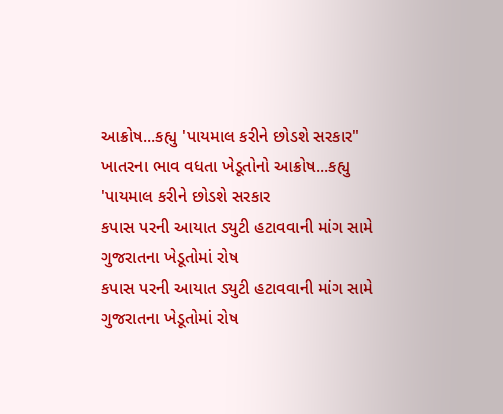આક્રોષ...કહ્યુ 'પાયમાલ કરીને છોડશે સરકાર"
ખાતરના ભાવ વધતા ખેડૂતોનો આક્રોષ...કહ્યુ 'પાયમાલ કરીને છોડશે સરકાર
કપાસ પરની આયાત ડ્યુટી હટાવવાની માંગ સામે ગુજરાતના ખેડૂતોમાં રોષ
કપાસ પરની આયાત ડ્યુટી હટાવવાની માંગ સામે ગુજરાતના ખેડૂતોમાં રોષ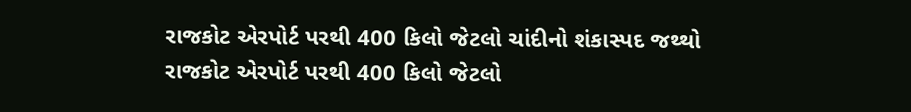રાજકોટ એરપોર્ટ પરથી 400 કિલો જેટલો ચાંદીનો શંકાસ્પદ જથ્થો
રાજકોટ એરપોર્ટ પરથી 400 કિલો જેટલો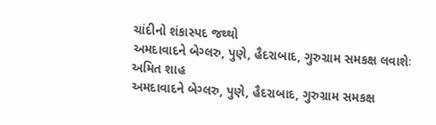ચાંદીનો શંકાસ્પદ જથ્થો
અમદાવાદને બેગ્લરુ, પુણે, હૈદરાબાદ, ગુરુગ્રામ સમકક્ષ લવાશેઃ અમિત શાહ
અમદાવાદને બેગ્લરુ, પુણે, હૈદરાબાદ, ગુરુગ્રામ સમકક્ષ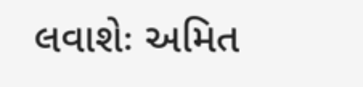લવાશેઃ અમિત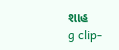શાહ
g clip-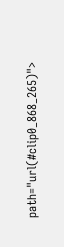path="url(#clip0_868_265)">